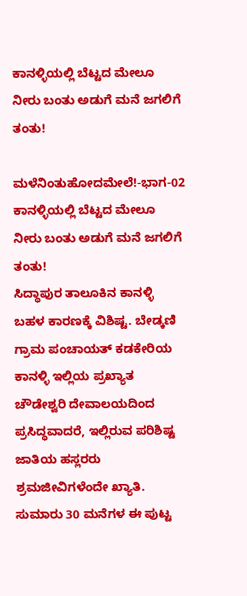ಕಾನಳ್ಳಿಯಲ್ಲಿ ಬೆಟ್ಟದ ಮೇಲೂ ನೀರು ಬಂತು ಅಡುಗೆ ಮನೆ ಜಗಲಿಗೆ ತಂತು!

ಮಳೆನಿಂತುಹೋದಮೇಲೆ!-ಭಾಗ-02
ಕಾನಳ್ಳಿಯಲ್ಲಿ ಬೆಟ್ಟದ ಮೇಲೂ ನೀರು ಬಂತು ಅಡುಗೆ ಮನೆ ಜಗಲಿಗೆ ತಂತು!
ಸಿದ್ಧಾಪುರ ತಾಲೂಕಿನ ಕಾನಳ್ಳಿ ಬಹಳ ಕಾರಣಕ್ಕೆ ವಿಶಿಷ್ಟ. ಬೇಡ್ಕಣಿ ಗ್ರಾಮ ಪಂಚಾಯತ್ ಕಡಕೇರಿಯ ಕಾನಳ್ಳಿ ಇಲ್ಲಿಯ ಪ್ರಖ್ಯಾತ ಚೌಡೇಶ್ವರಿ ದೇವಾಲಯದಿಂದ ಪ್ರಸಿದ್ಧವಾದರೆ, ಇಲ್ಲಿರುವ ಪರಿಶಿಷ್ಟ ಜಾತಿಯ ಹಸ್ಲರರು ಶ್ರಮಜೀವಿಗಳೆಂದೇ ಖ್ಯಾತಿ.
ಸುಮಾರು 30 ಮನೆಗಳ ಈ ಪುಟ್ಟ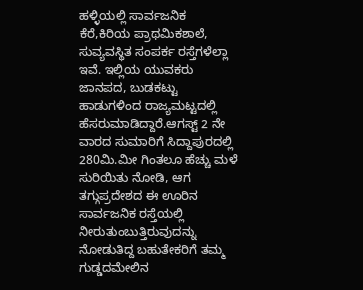ಹಳ್ಳಿಯಲ್ಲಿ ಸಾರ್ವಜನಿಕ ಕೆರೆ,ಕಿರಿಯ ಪ್ರಾಥಮಿಕಶಾಲೆ, ಸುವ್ಯವಸ್ಥಿತ ಸಂಪರ್ಕ ರಸ್ತೆಗಳೆಲ್ಲಾ ಇವೆ. ಇಲ್ಲಿಯ ಯುವಕರು ಜಾನಪದ, ಬುಡಕಟ್ಟು ಹಾಡುಗಳಿಂದ ರಾಜ್ಯಮಟ್ಟದಲ್ಲಿ ಹೆಸರುಮಾಡಿದ್ದಾರೆ.ಆಗಸ್ಟ್ 2 ನೇ ವಾರದ ಸುಮಾರಿಗೆ ಸಿದ್ದಾಪುರದಲ್ಲಿ 280ಮಿ.ಮೀ ಗಿಂತಲೂ ಹೆಚ್ಚು ಮಳೆ ಸುರಿಯಿತು ನೋಡಿ, ಆಗ ತಗ್ಗುಪ್ರದೇಶದ ಈ ಊರಿನ ಸಾರ್ವಜನಿಕ ರಸ್ತೆಯಲ್ಲಿ ನೀರುತುಂಬುತ್ತಿರುವುದನ್ನು ನೋಡುತಿದ್ದ ಬಹುತೇಕರಿಗೆ ತಮ್ಮ ಗುಡ್ಡದಮೇಲಿನ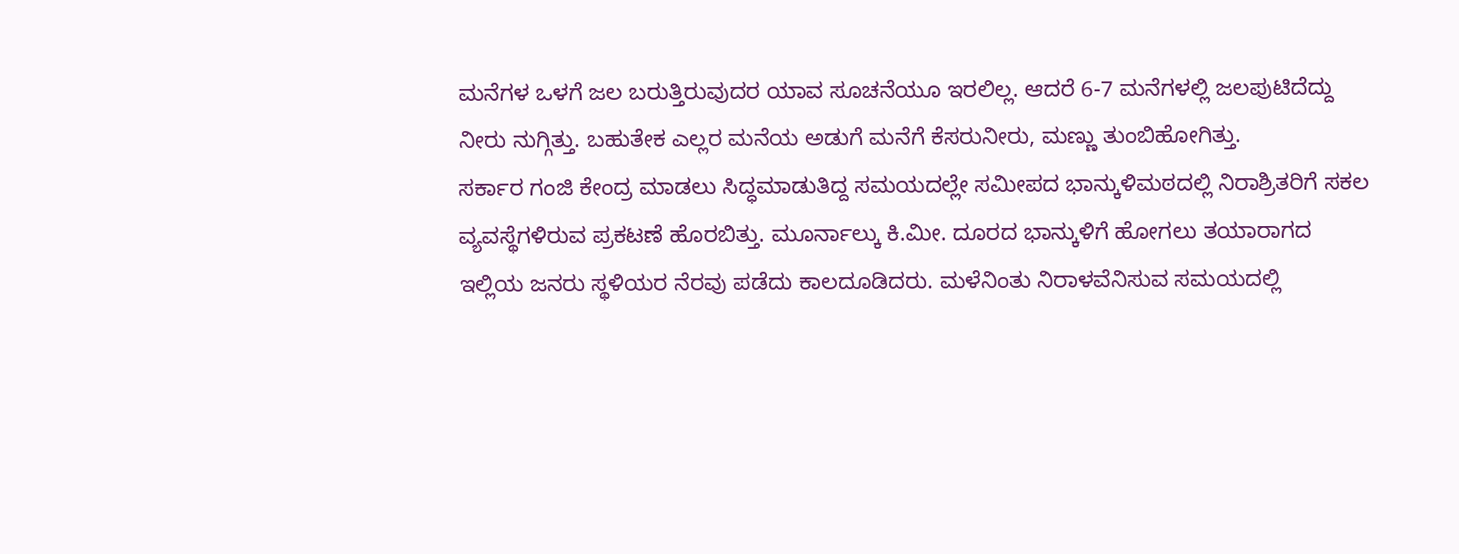ಮನೆಗಳ ಒಳಗೆ ಜಲ ಬರುತ್ತಿರುವುದರ ಯಾವ ಸೂಚನೆಯೂ ಇರಲಿಲ್ಲ. ಆದರೆ 6-7 ಮನೆಗಳಲ್ಲಿ ಜಲಪುಟಿದೆದ್ದು ನೀರು ನುಗ್ಗಿತ್ತು. ಬಹುತೇಕ ಎಲ್ಲರ ಮನೆಯ ಅಡುಗೆ ಮನೆಗೆ ಕೆಸರುನೀರು, ಮಣ್ಣು ತುಂಬಿಹೋಗಿತ್ತು.
ಸರ್ಕಾರ ಗಂಜಿ ಕೇಂದ್ರ ಮಾಡಲು ಸಿದ್ಧಮಾಡುತಿದ್ದ ಸಮಯದಲ್ಲೇ ಸಮೀಪದ ಭಾನ್ಕುಳಿಮಠದಲ್ಲಿ ನಿರಾಶ್ರಿತರಿಗೆ ಸಕಲ ವ್ಯವಸ್ಥೆಗಳಿರುವ ಪ್ರಕಟಣೆ ಹೊರಬಿತ್ತು. ಮೂರ್ನಾಲ್ಕು ಕಿ.ಮೀ. ದೂರದ ಭಾನ್ಕುಳಿಗೆ ಹೋಗಲು ತಯಾರಾಗದ ಇಲ್ಲಿಯ ಜನರು ಸ್ಥಳಿಯರ ನೆರವು ಪಡೆದು ಕಾಲದೂಡಿದರು. ಮಳೆನಿಂತು ನಿರಾಳವೆನಿಸುವ ಸಮಯದಲ್ಲಿ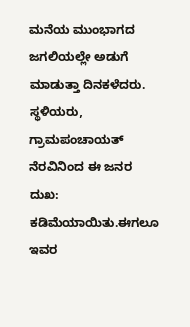ಮನೆಯ ಮುಂಭಾಗದ ಜಗಲಿಯಲ್ಲೇ ಅಡುಗೆ ಮಾಡುತ್ತಾ ದಿನಕಳೆದರು. ಸ್ಥಳಿಯರು, ಗ್ರಾಮಪಂಚಾಯತ್ ನೆರವಿನಿಂದ ಈ ಜನರ ದುಖ: ಕಡಿಮೆಯಾಯಿತು.ಈಗಲೂ ಇವರ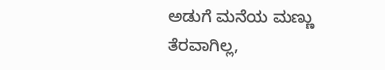ಅಡುಗೆ ಮನೆಯ ಮಣ್ಣು ತೆರವಾಗಿಲ್ಲ,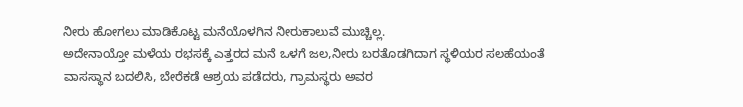ನೀರು ಹೋಗಲು ಮಾಡಿಕೊಟ್ಟ ಮನೆಯೊಳಗಿನ ನೀರುಕಾಲುವೆ ಮುಚ್ಚಿಲ್ಲ.
ಅದೇನಾಯ್ತೋ ಮಳೆಯ ರಭಸಕ್ಕೆ ಎತ್ತರದ ಮನೆ ಒಳಗೆ ಜಲ,ನೀರು ಬರತೊಡಗಿದಾಗ ಸ್ಥಳಿಯರ ಸಲಹೆಯಂತೆ ವಾಸಸ್ಥಾನ ಬದಲಿಸಿ, ಬೇರೆಕಡೆ ಆಶ್ರಯ ಪಡೆದರು, ಗ್ರಾಮಸ್ಥರು ಅವರ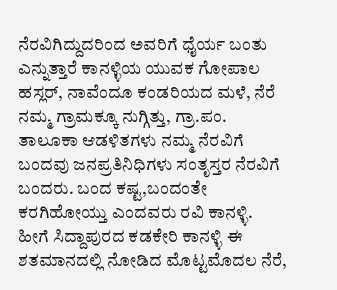ನೆರವಿಗಿದ್ದುದರಿಂದ ಅವರಿಗೆ ಧೈರ್ಯ ಬಂತು ಎನ್ನುತ್ತಾರೆ ಕಾನಳ್ಳಿಯ ಯುವಕ ಗೋಪಾಲ ಹಸ್ಲರ್, ನಾವೆಂದೂ ಕಂಡರಿಯದ ಮಳೆ, ನೆರೆ ನಮ್ಮ ಗ್ರಾಮಕ್ಕೂ ನುಗ್ಗಿತ್ತು, ಗ್ರಾ.ಪಂ. ತಾಲೂಕಾ ಆಡಳಿತಗಳು ನಮ್ಮ ನೆರವಿಗೆ ಬಂದವು ಜನಪ್ರತಿನಿಧಿಗಳು ಸಂತೃಸ್ತರ ನೆರವಿಗೆ ಬಂದರು. ಬಂದ ಕಷ್ಟ,ಬಂದಂತೇ ಕರಗಿಹೋಯ್ತು ಎಂದವರು ರವಿ ಕಾನಳ್ಳಿ.
ಹೀಗೆ ಸಿದ್ದಾಪುರದ ಕಡಕೇರಿ ಕಾನಳ್ಳಿ ಈ ಶತಮಾನದಲ್ಲಿ ನೋಡಿದ ಮೊಟ್ಟಮೊದಲ ನೆರೆ,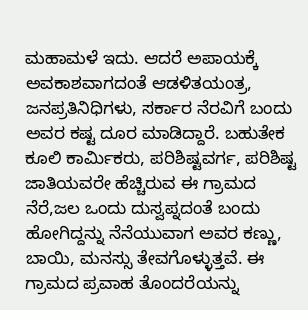ಮಹಾಮಳೆ ಇದು. ಆದರೆ ಅಪಾಯಕ್ಕೆ ಅವಕಾಶವಾಗದಂತೆ ಆಡಳಿತಯಂತ್ರ, ಜನಪ್ರತಿನಿಧಿಗಳು, ಸರ್ಕಾರ ನೆರವಿಗೆ ಬಂದು ಅವರ ಕಷ್ಟ ದೂರ ಮಾಡಿದ್ದಾರೆ. ಬಹುತೇಕ ಕೂಲಿ ಕಾರ್ಮಿಕರು, ಪರಿಶಿಷ್ಟವರ್ಗ, ಪರಿಶಿಷ್ಟ ಜಾತಿಯವರೇ ಹೆಚ್ಚಿರುವ ಈ ಗ್ರಾಮದ ನೆರೆ,ಜಲ ಒಂದು ದುಸ್ವಪ್ನದಂತೆ ಬಂದು ಹೋಗಿದ್ದನ್ನು ನೆನೆಯುವಾಗ ಅವರ ಕಣ್ಣು, ಬಾಯಿ, ಮನಸ್ಸು ತೇವಗೊಳ್ಳುತ್ತವೆ. ಈ ಗ್ರಾಮದ ಪ್ರವಾಹ ತೊಂದರೆಯನ್ನು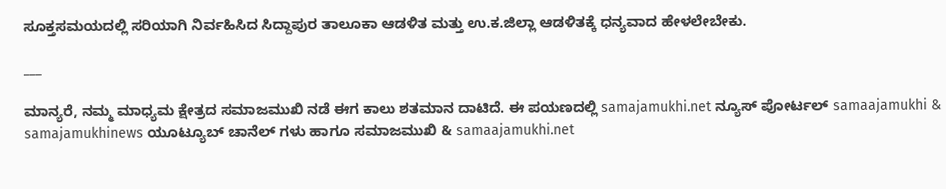ಸೂಕ್ತಸಮಯದಲ್ಲಿ ಸರಿಯಾಗಿ ನಿರ್ವಹಿಸಿದ ಸಿದ್ದಾಪುರ ತಾಲೂಕಾ ಆಡಳಿತ ಮತ್ತು ಉ.ಕ.ಜಿಲ್ಲಾ ಆಡಳಿತಕ್ಕೆ ಧನ್ಯವಾದ ಹೇಳಲೇಬೇಕು.

___

ಮಾನ್ಯರೆ, ನಮ್ಮ ಮಾಧ್ಯಮ ಕ್ಷೇತ್ರದ ಸಮಾಜಮುಖಿ ನಡೆ ಈಗ ಕಾಲು ಶತಮಾನ ದಾಟಿದೆ. ಈ ಪಯಣದಲ್ಲಿ samajamukhi.net ನ್ಯೂಸ್ ಪೋರ್ಟಲ್ samaajamukhi & samajamukhinews ಯೂಟ್ಯೂಬ್ ಚಾನೆಲ್ ಗಳು ಹಾಗೂ ಸಮಾಜಮುಖಿ & samaajamukhi.net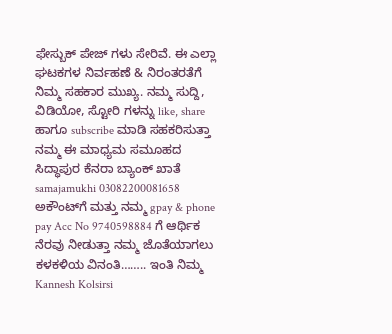ಫೇಸ್ಬುಕ್ ಪೇಜ್ ಗಳು ಸೇರಿವೆ. ಈ ಎಲ್ಲಾ ಘಟಕಗಳ ನಿರ್ವಹಣೆ & ನಿರಂತರತೆಗೆ ನಿಮ್ಮ ಸಹಕಾರ ಮುಖ್ಯ. ನಮ್ಮ ಸುದ್ದಿ, ವಿಡಿಯೋ, ಸ್ಟೋರಿ ಗಳನ್ನು like, share ಹಾಗೂ subscribe ಮಾಡಿ ಸಹಕರಿಸುತ್ತಾ ನಮ್ಮ ಈ ಮಾಧ್ಯಮ ಸಮೂಹದ ಸಿದ್ಧಾಪುರ ಕೆನರಾ ಬ್ಯಾಂಕ್ ಖಾತೆ samajamukhi 03082200081658 ಅಕೌಂಟ್‌ಗೆ ಮತ್ತು ನಮ್ಮ gpay & phone pay Acc No 9740598884 ಗೆ ಆರ್ಥಿಕ ನೆರವು ನೀಡುತ್ತಾ ನಮ್ಮ ಜೊತೆಯಾಗಲು ಕಳಕಳಿಯ ವಿನಂತಿ…….. ಇಂತಿ ನಿಮ್ಮ Kannesh Kolsirsi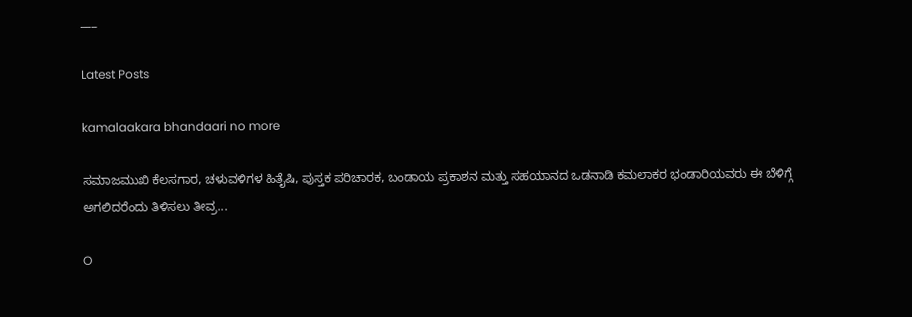___

Latest Posts

kamalaakara bhandaari no more

ಸಮಾಜಮುಖಿ ಕೆಲಸಗಾರ, ಚಳುವಳಿಗಳ ಹಿತೈಷಿ, ಪುಸ್ತಕ ಪರಿಚಾರಕ, ಬಂಡಾಯ ಪ್ರಕಾಶನ ಮತ್ತು ಸಹಯಾನದ ಒಡನಾಡಿ ಕಮಲಾಕರ ಭಂಡಾರಿಯವರು ಈ ಬೆಳಿಗ್ಗೆ ಅಗಲಿದರೆಂದು ತಿಳಿಸಲು ತೀವ್ರ...

O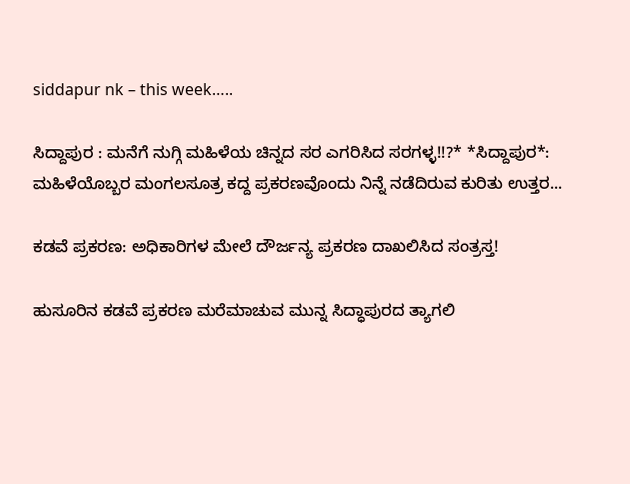siddapur nk – this week…..

ಸಿದ್ದಾಪುರ : ಮನೆಗೆ ನುಗ್ಗಿ ಮಹಿಳೆಯ ಚಿನ್ನದ ಸರ ಎಗರಿಸಿದ ಸರಗಳ್ಳ!!?* *ಸಿದ್ದಾಪುರ*: ಮಹಿಳೆಯೊಬ್ಬರ ಮಂಗಲಸೂತ್ರ ಕದ್ದ ಪ್ರಕರಣವೊಂದು ನಿನ್ನೆ ನಡೆದಿರುವ ಕುರಿತು ಉತ್ತರ...

ಕಡವೆ ಪ್ರಕರಣ: ಅಧಿಕಾರಿಗಳ ಮೇಲೆ ದೌರ್ಜನ್ಯ ಪ್ರಕರಣ ದಾಖಲಿಸಿದ ಸಂತ್ರಸ್ತ!

ಹುಸೂರಿನ ಕಡವೆ ಪ್ರಕರಣ ಮರೆಮಾಚುವ ಮುನ್ನ ಸಿದ್ಧಾಪುರದ ತ್ಯಾಗಲಿ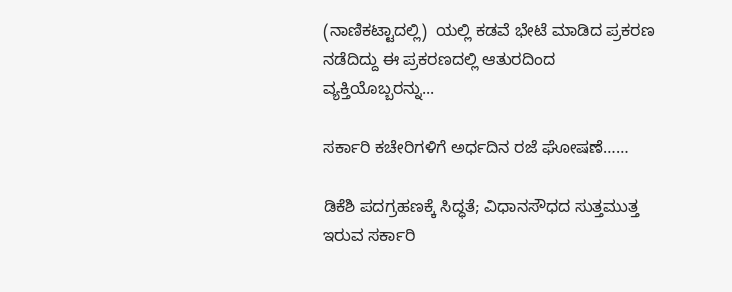(ನಾಣಿಕಟ್ಟಾದಲ್ಲಿ)  ಯಲ್ಲಿ ಕಡವೆ ಭೇಟೆ ಮಾಡಿದ ಪ್ರಕರಣ ನಡೆದಿದ್ದು ಈ ಪ್ರಕರಣದಲ್ಲಿ ಆತುರದಿಂದ ವ್ಯಕ್ತಿಯೊಬ್ಬರನ್ನು...

ಸರ್ಕಾರಿ ಕಚೇರಿಗಳಿಗೆ ಅರ್ಧದಿನ ರಜೆ ಘೋಷಣೆ……

ಡಿಕೆಶಿ ಪದಗ್ರಹಣಕ್ಕೆ ಸಿದ್ಧತೆ; ವಿಧಾನಸೌಧದ ಸುತ್ತಮುತ್ತ ಇರುವ ಸರ್ಕಾರಿ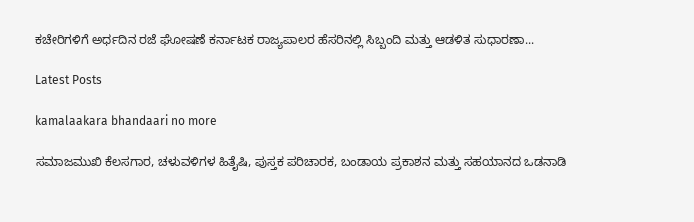ಕಚೇರಿಗಳಿಗೆ ಅರ್ಧದಿನ ರಜೆ ಘೋಷಣೆ ಕರ್ನಾಟಕ ರಾಜ್ಯಪಾಲರ ಹೆಸರಿನಲ್ಲಿ ಸಿಬ್ಬಂದಿ ಮತ್ತು ಆಡಳಿತ ಸುಧಾರಣಾ...

Latest Posts

kamalaakara bhandaari no more

ಸಮಾಜಮುಖಿ ಕೆಲಸಗಾರ, ಚಳುವಳಿಗಳ ಹಿತೈಷಿ, ಪುಸ್ತಕ ಪರಿಚಾರಕ, ಬಂಡಾಯ ಪ್ರಕಾಶನ ಮತ್ತು ಸಹಯಾನದ ಒಡನಾಡಿ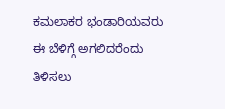ಕಮಲಾಕರ ಭಂಡಾರಿಯವರು ಈ ಬೆಳಿಗ್ಗೆ ಅಗಲಿದರೆಂದು ತಿಳಿಸಲು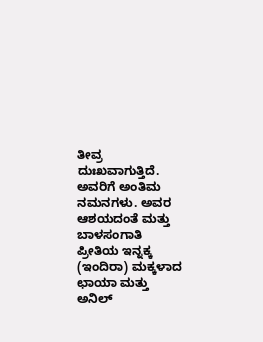ತೀವ್ರ ದುಃಖವಾಗುತ್ತಿದೆ. ಅವರಿಗೆ ಅಂತಿಮ ನಮನಗಳು. ಅವರ ಆಶಯದಂತೆ ಮತ್ತು ಬಾಳಸಂಗಾತಿ ಪ್ರೀತಿಯ ಇನ್ನಕ್ಕ (ಇಂದಿರಾ) ಮಕ್ಕಳಾದ ಛಾಯಾ ಮತ್ತು ಅನಿಲ್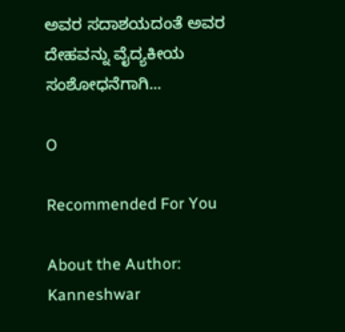ಅವರ ಸದಾಶಯದಂತೆ ಅವರ ದೇಹವನ್ನು ವೈದ್ಯಕೀಯ ಸಂಶೋಧನೆಗಾಗಿ...

O

Recommended For You

About the Author: Kanneshwar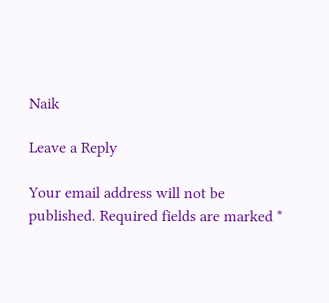Naik

Leave a Reply

Your email address will not be published. Required fields are marked *